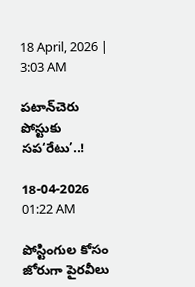18 April, 2026 | 3:03 AM

పటాన్‌చెరు పోస్టుకు సప‘రేటు’..!

18-04-2026 01:22 AM

పోస్టింగుల కోసం జోరుగా పైరవీలు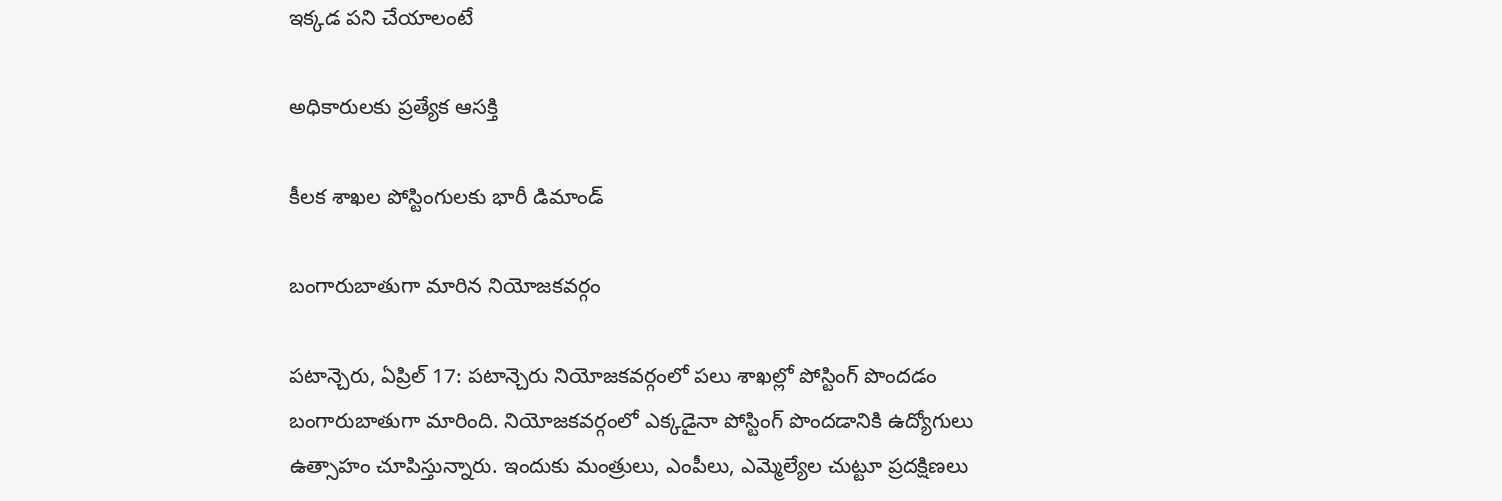ఇక్కడ పని చేయాలంటే

అధికారులకు ప్రత్యేక ఆసక్తి

కీలక శాఖల పోస్టింగులకు భారీ డిమాండ్

బంగారుబాతుగా మారిన నియోజకవర్గం

పటాన్చెరు, ఏప్రిల్ 17: పటాన్చెరు నియోజకవర్గంలో పలు శాఖల్లో పోస్టింగ్ పొందడం బంగారుబాతుగా మారింది. నియోజకవర్గంలో ఎక్కడైనా పోస్టింగ్ పొందడానికి ఉద్యోగులు ఉత్సాహం చూపిస్తున్నారు. ఇందుకు మంత్రులు, ఎంపీలు, ఎమ్మెల్యేల చుట్టూ ప్రదక్షిణలు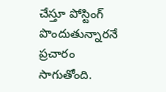చేస్తూ పోస్టింగ్ పొందుతున్నారనే ప్రచారం సాగుతోంది.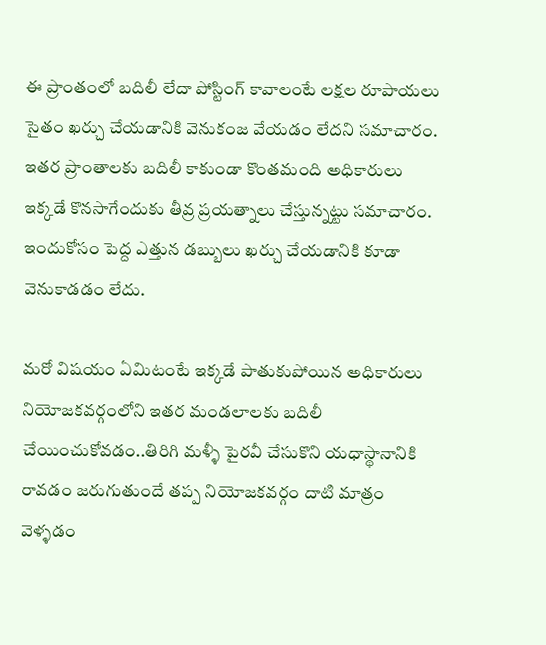ఈ ప్రాంతంలో బదిలీ లేదా పోస్టింగ్ కావాలంటే లక్షల రూపాయలు సైతం ఖర్చు చేయడానికి వెనుకంజ వేయడం లేదని సమాచారం. ఇతర ప్రాంతాలకు బదిలీ కాకుండా కొంతమంది అధికారులు ఇక్కడే కొనసాగేందుకు తీవ్ర ప్రయత్నాలు చేస్తున్నట్టు సమాచారం. ఇందుకోసం పెద్ద ఎత్తున డబ్బులు ఖర్చు చేయడానికి కూడా వెనుకాడడం లేదు.

మరో విషయం ఏమిటంటే ఇక్కడే పాతుకుపోయిన అధికారులు నియోజకవర్గంలోని ఇతర మండలాలకు బదిలీ చేయించుకోవడం..తిరిగి మళ్ళీ పైరవీ చేసుకొని యధాస్థానానికి రావడం జరుగుతుందే తప్ప నియోజకవర్గం దాటి మాత్రం వెళ్ళడం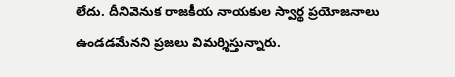లేదు. దీనివెనుక రాజకీయ నాయకుల స్వార్థ ప్రయోజనాలు ఉండడమేనని ప్రజలు విమర్శిస్తున్నారు.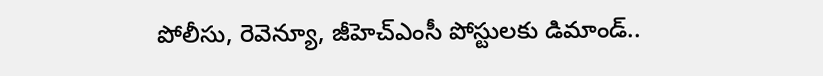పోలీసు, రెవెన్యూ, జీహెచ్‌ఎంసీ పోస్టులకు డిమాండ్..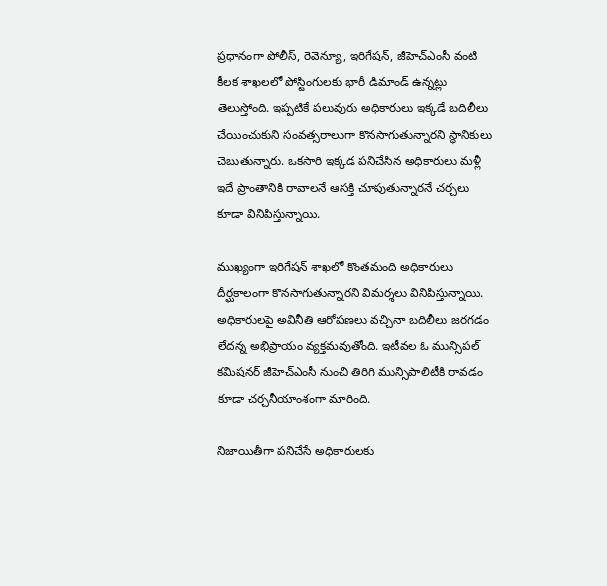ప్రధానంగా పోలీస్, రెవెన్యూ, ఇరిగేషన్, జీహెచ్‌ఎంసీ వంటి కీలక శాఖలలో పోస్టింగులకు భారీ డిమాండ్ ఉన్నట్లు తెలుస్తోంది. ఇప్పటికే పలువురు అధికారులు ఇక్కడే బదిలీలు చేయించుకుని సంవత్సరాలుగా కొనసాగుతున్నారని స్థానికులు చెబుతున్నారు. ఒకసారి ఇక్కడ పనిచేసిన అధికారులు మళ్లీ ఇదే ప్రాంతానికి రావాలనే ఆసక్తి చూపుతున్నారనే చర్చలు కూడా వినిపిస్తున్నాయి.

ముఖ్యంగా ఇరిగేషన్ శాఖలో కొంతమంది అధికారులు దీర్ఘకాలంగా కొనసాగుతున్నారని విమర్శలు వినిపిస్తున్నాయి. అధికారులపై అవినీతి ఆరోపణలు వచ్చినా బదిలీలు జరగడం లేదన్న అభిప్రాయం వ్యక్తమవుతోంది. ఇటీవల ఓ మున్సిపల్ కమిషనర్ జీహెచ్‌ఎంసీ నుంచి తిరిగి మున్సిపాలిటీకి రావడం కూడా చర్చనీయాంశంగా మారింది.

నిజాయితీగా పనిచేసే అధికారులకు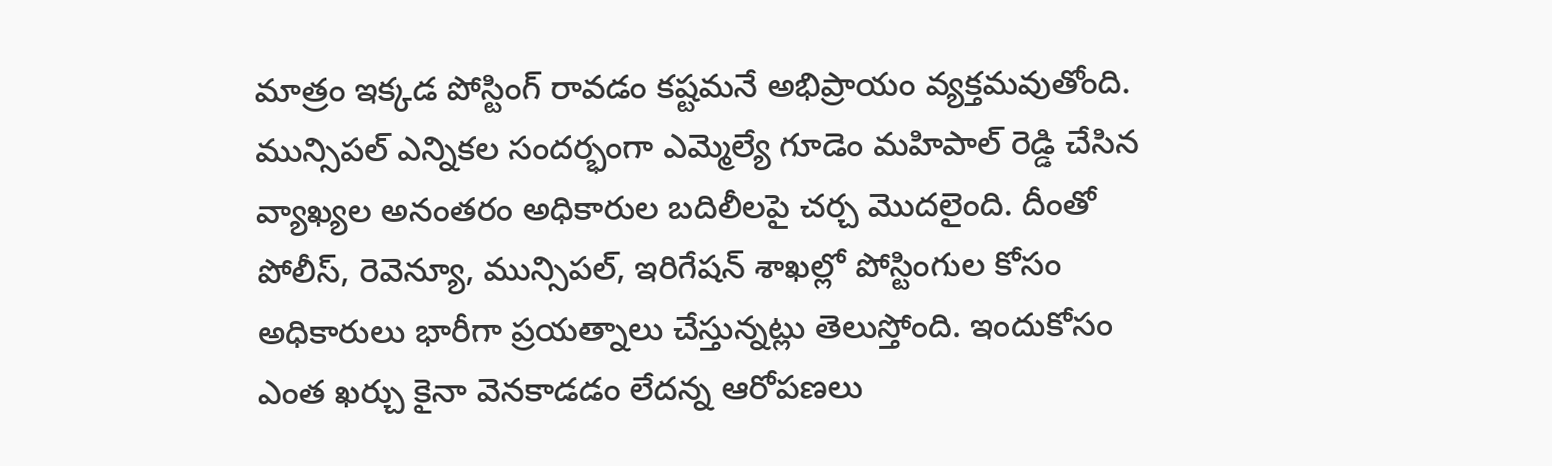మాత్రం ఇక్కడ పోస్టింగ్ రావడం కష్టమనే అభిప్రాయం వ్యక్తమవుతోంది. మున్సిపల్ ఎన్నికల సందర్భంగా ఎమ్మెల్యే గూడెం మహిపాల్ రెడ్డి చేసిన వ్యాఖ్యల అనంతరం అధికారుల బదిలీలపై చర్చ మొదలైంది. దీంతో పోలీస్, రెవెన్యూ, మున్సిపల్, ఇరిగేషన్ శాఖల్లో పోస్టింగుల కోసం అధికారులు భారీగా ప్రయత్నాలు చేస్తున్నట్లు తెలుస్తోంది. ఇందుకోసం ఎంత ఖర్చు కైనా వెనకాడడం లేదన్న ఆరోపణలు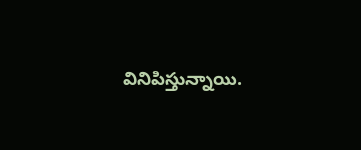వినిపిస్తున్నాయి.